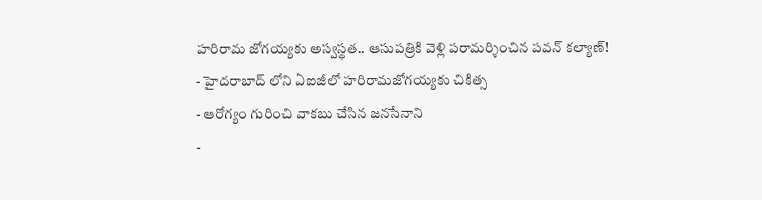హరిరామ జోగయ్యకు అస్వస్థత.. ఆసుపత్రికి వెళ్లి పరామర్శించిన పవన్ కల్యాణ్!
- హైదరాబాద్ లోని ఏఐజీలో హరిరామజోగయ్యకు చికిత్స
- ఆరోగ్యం గురించి వాకబు చేసిన జనసేనాని
-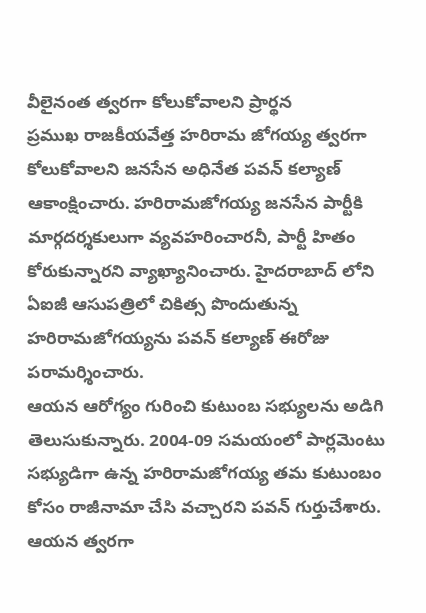వీలైనంత త్వరగా కోలుకోవాలని ప్రార్థన
ప్రముఖ రాజకీయవేత్త హరిరామ జోగయ్య త్వరగా కోలుకోవాలని జనసేన అధినేత పవన్ కల్యాణ్ ఆకాంక్షించారు. హరిరామజోగయ్య జనసేన పార్టీకి మార్గదర్శకులుగా వ్యవహరించారనీ, పార్టీ హితం కోరుకున్నారని వ్యాఖ్యానించారు. హైదరాబాద్ లోని ఏఐజీ ఆసుపత్రిలో చికిత్స పొందుతున్న హరిరామజోగయ్యను పవన్ కల్యాణ్ ఈరోజు పరామర్శించారు.
ఆయన ఆరోగ్యం గురించి కుటుంబ సభ్యులను అడిగి తెలుసుకున్నారు. 2004-09 సమయంలో పార్లమెంటు సభ్యుడిగా ఉన్న హరిరామజోగయ్య తమ కుటుంబం కోసం రాజీనామా చేసి వచ్చారని పవన్ గుర్తుచేశారు. ఆయన త్వరగా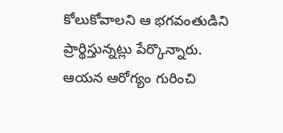కోలుకోవాలని ఆ భగవంతుడిని ప్రార్థిస్తున్నట్లు పేర్కొన్నారు.
ఆయన ఆరోగ్యం గురించి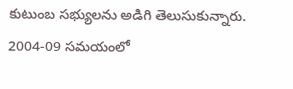కుటుంబ సభ్యులను అడిగి తెలుసుకున్నారు. 2004-09 సమయంలో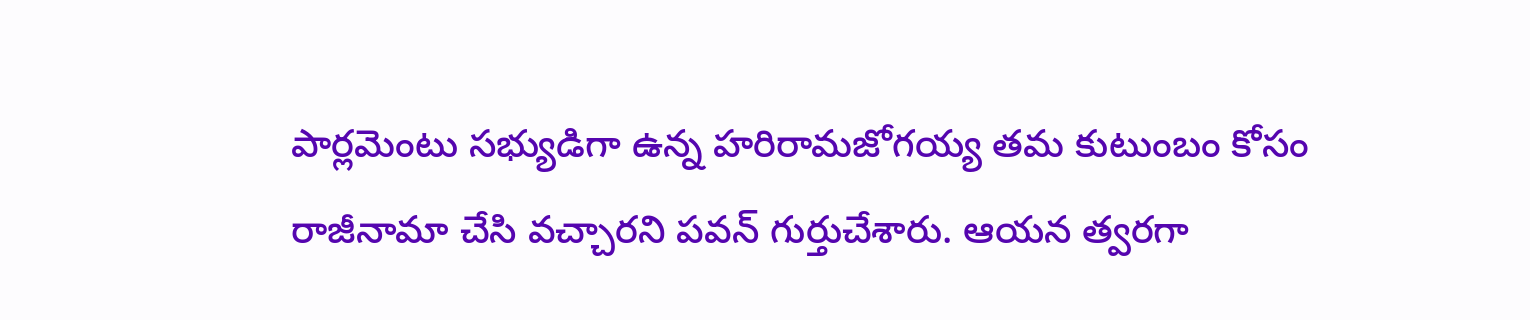పార్లమెంటు సభ్యుడిగా ఉన్న హరిరామజోగయ్య తమ కుటుంబం కోసం రాజీనామా చేసి వచ్చారని పవన్ గుర్తుచేశారు. ఆయన త్వరగా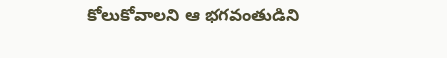కోలుకోవాలని ఆ భగవంతుడిని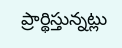ప్రార్థిస్తున్నట్లు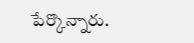పేర్కొన్నారు.